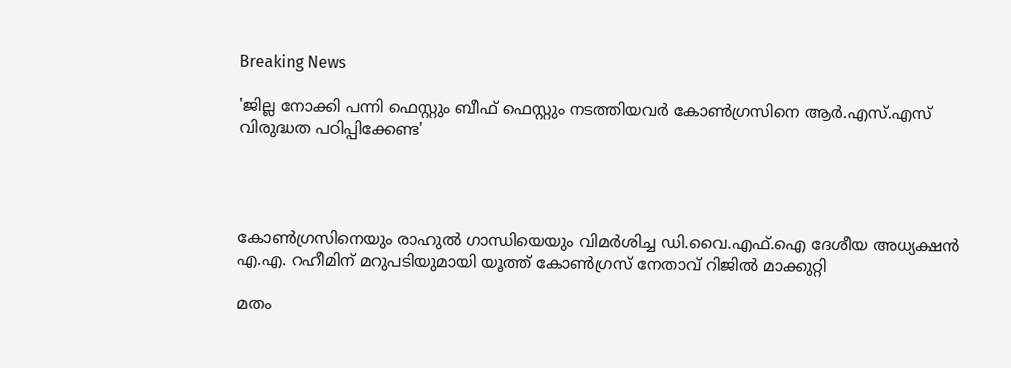Breaking News

'ജില്ല നോക്കി പന്നി ഫെസ്റ്റും ബീഫ് ഫെസ്റ്റും നടത്തിയവര്‍ കോണ്‍ഗ്രസിനെ ആര്‍.എസ്.എസ് വിരുദ്ധത പഠിപ്പിക്കേണ്ട'




കോണ്‍ഗ്രസിനെയും രാഹുല്‍ ഗാന്ധിയെയും വിമര്‍ശിച്ച ഡി.വൈ.എഫ്.ഐ ദേശീയ അധ്യക്ഷന്‍ എ.എ. റഹീമിന് മറുപടിയുമായി യൂത്ത് കോണ്‍ഗ്രസ് നേതാവ് റിജില്‍ മാക്കുറ്റി

മതം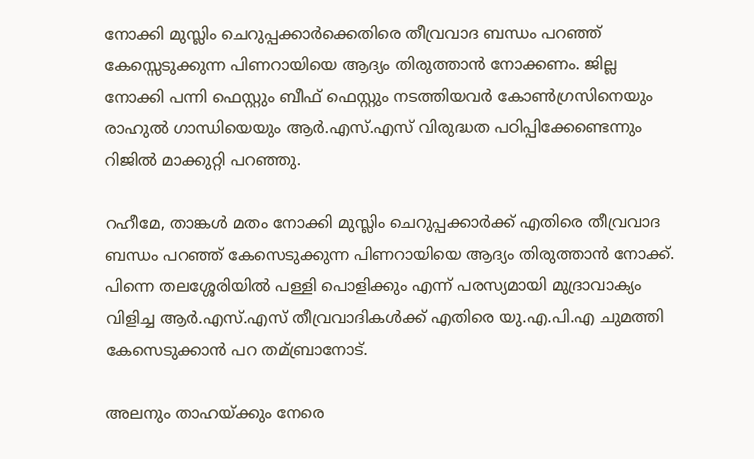നോക്കി മുസ്ലിം ചെറുപ്പക്കാര്‍ക്കെതിരെ തീവ്രവാദ ബന്ധം പറഞ്ഞ് കേസ്സെടുക്കുന്ന പിണറായിയെ ആദ്യം തിരുത്താന്‍ നോക്കണം. ജില്ല നോക്കി പന്നി ഫെസ്റ്റും ബീഫ് ഫെസ്റ്റും നടത്തിയവര്‍ കോണ്‍ഗ്രസിനെയും രാഹുല്‍ ഗാന്ധിയെയും ആര്‍.എസ്.എസ് വിരുദ്ധത പഠിപ്പിക്കേണ്ടെന്നും റിജില്‍ മാക്കുറ്റി പറഞ്ഞു.

റഹീമേ, താങ്കള്‍ മതം നോക്കി മുസ്ലിം ചെറുപ്പക്കാര്‍ക്ക് എതിരെ തീവ്രവാദ ബന്ധം പറഞ്ഞ് കേസെടുക്കുന്ന പിണറായിയെ ആദ്യം തിരുത്താന്‍ നോക്ക്. പിന്നെ തലശ്ശേരിയില്‍ പള്ളി പൊളിക്കും എന്ന് പരസ്യമായി മുദ്രാവാക്യം വിളിച്ച ആര്‍.എസ്.എസ് തീവ്രവാദികള്‍ക്ക് എതിരെ യു.എ.പി.എ ചുമത്തി കേസെടുക്കാന്‍ പറ തമ്ബ്രാനോട്.

അലനും താഹയ്ക്കും നേരെ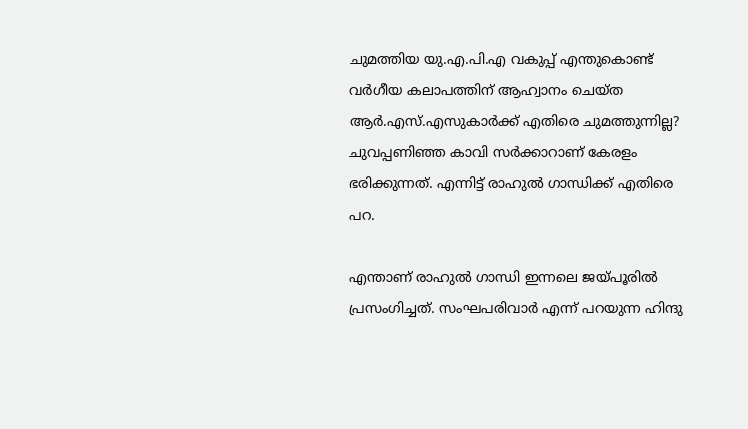ചുമത്തിയ യു.എ.പി.എ വകുപ്പ് എന്തുകൊണ്ട് വര്‍ഗീയ കലാപത്തിന് ആഹ്വാനം ചെയ്ത ആര്‍.എസ്.എസുകാര്‍ക്ക് എതിരെ ചുമത്തുന്നില്ല? ചുവപ്പണിഞ്ഞ കാവി സര്‍ക്കാറാണ് കേരളം ഭരിക്കുന്നത്. എന്നിട്ട് രാഹുല്‍ ഗാന്ധിക്ക് എതിരെ പറ.

എന്താണ് രാഹുല്‍ ഗാന്ധി ഇന്നലെ ജയ്പൂരില്‍ പ്രസംഗിച്ചത്. സംഘപരിവാര്‍ എന്ന് പറയുന്ന ഹിന്ദു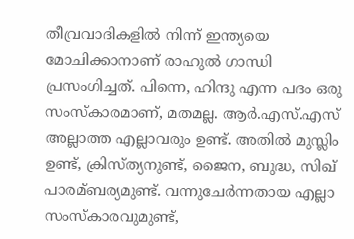തീവ്രവാദികളില്‍ നിന്ന് ഇന്ത്യയെ മോചിക്കാനാണ് രാഹുല്‍ ഗാന്ധി പ്രസംഗിച്ചത്. പിന്നെ, ഹിന്ദു എന്ന പദം ഒരു സംസ്കാരമാണ്, മതമല്ല. ആര്‍.എസ്.എസ് അല്ലാത്ത എല്ലാവരും ഉണ്ട്. അതില്‍ മുസ്ലിം ഉണ്ട്, ക്രിസ്ത്യനുണ്ട്, ജൈന, ബുദ്ധ, സിഖ് പാരമ്ബര്യമുണ്ട്. വന്നുചേര്‍ന്നതായ എല്ലാ സംസ്കാരവുമുണ്ട്,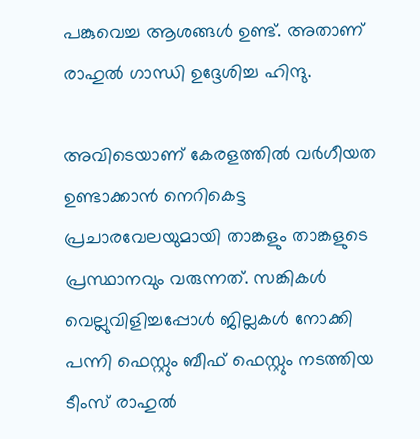പങ്കുവെച്ച ആശങ്ങള്‍ ഉണ്ട്. അതാണ് രാഹുല്‍ ഗാന്ധി ഉദ്ദേശിച്ച ഹിന്ദു.

അവിടെയാണ് കേരളത്തില്‍ വര്‍ഗീയത ഉണ്ടാക്കാന്‍ നെറികെട്ട പ്രചാരവേലയുമായി താങ്കളും താങ്കളുടെ പ്രസ്ഥാനവും വരുന്നത്. സങ്കികള്‍ വെല്ലുവിളിച്ചപ്പോള്‍ ജില്ലകള്‍ നോക്കി പന്നി ഫെസ്റ്റും ബീഫ് ഫെസ്റ്റും നടത്തിയ ടീംസ് രാഹുല്‍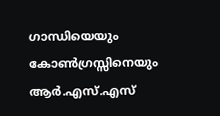ഗാന്ധിയെയും കോണ്‍ഗ്രസ്സിനെയും ആര്‍.എസ്.എസ്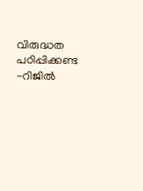വിരുദ്ധത പഠിപ്പിക്കണ്ട -റിജില്‍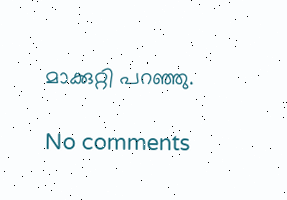മാക്കുറ്റി പറഞ്ഞു.

No comments